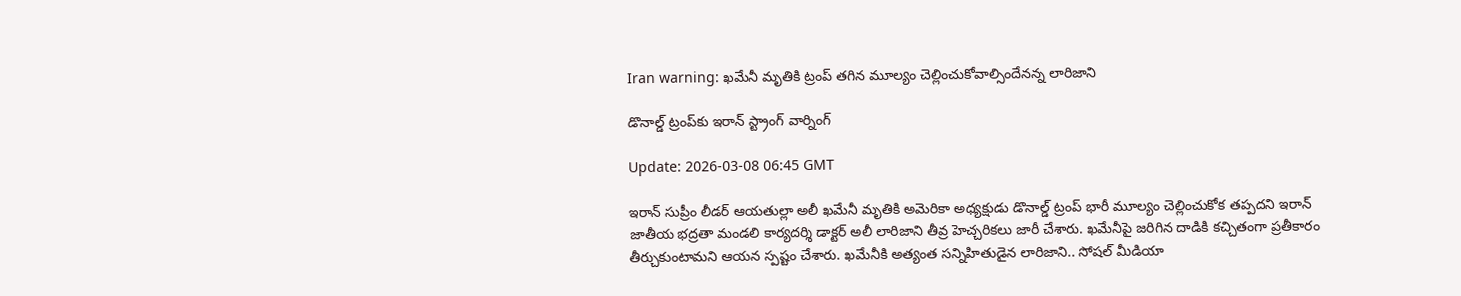Iran warning: ఖమేనీ మృతికి ట్రంప్ తగిన మూల్యం చెల్లించుకోవాల్సిందేనన్న లారిజాని

డొనాల్డ్‌ ట్రంప్‌కు ఇరాన్‌ స్ట్రాంగ్‌ వార్నింగ్‌

Update: 2026-03-08 06:45 GMT

ఇరాన్ సుప్రీం లీడర్ ఆయతుల్లా అలీ ఖమేనీ మృతికి అమెరికా అధ్యక్షుడు డొనాల్డ్ ట్రంప్ భారీ మూల్యం చెల్లించుకోక తప్పదని ఇరాన్ జాతీయ భద్రతా మండలి కార్యదర్శి డాక్టర్ అలీ లారిజాని తీవ్ర హెచ్చరికలు జారీ చేశారు. ఖమేనీపై జరిగిన దాడికి కచ్చితంగా ప్రతీకారం తీర్చుకుంటామని ఆయన స్పష్టం చేశారు. ఖమేనీకి అత్యంత సన్నిహితుడైన లారిజాని.. సోషల్ మీడియా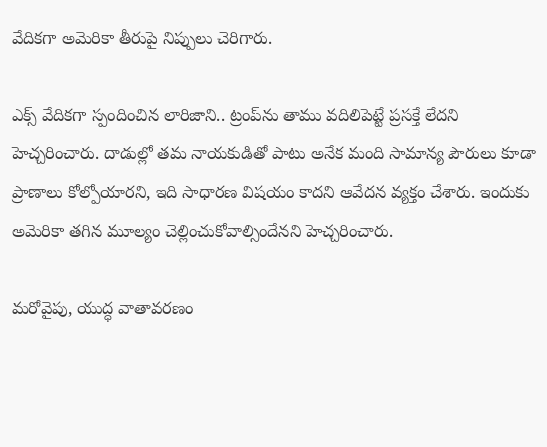వేదికగా అమెరికా తీరుపై నిప్పులు చెరిగారు.

ఎక్స్ వేదికగా స్పందించిన లారిజాని.. ట్రంప్‌ను తాము వదిలిపెట్టే ప్రసక్తే లేదని హెచ్చరించారు. దాడుల్లో తమ నాయకుడితో పాటు అనేక మంది సామాన్య పౌరులు కూడా ప్రాణాలు కోల్పోయారని, ఇది సాధారణ విషయం కాదని ఆవేదన వ్యక్తం చేశారు. ఇందుకు అమెరికా తగిన మూల్యం చెల్లించుకోవాల్సిందేనని హెచ్చరించారు.

మరోవైపు, యుద్ధ వాతావరణం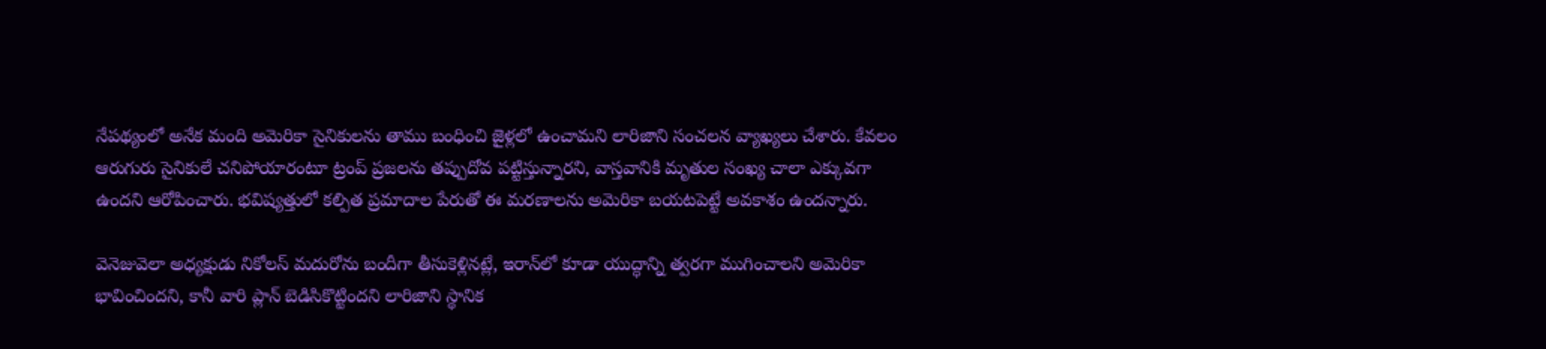నేపథ్యంలో అనేక మంది అమెరికా సైనికులను తాము బంధించి జైళ్లలో ఉంచామని లారిజాని సంచలన వ్యాఖ్యలు చేశారు. కేవలం ఆరుగురు సైనికులే చనిపోయారంటూ ట్రంప్ ప్రజలను తప్పుదోవ పట్టిస్తున్నారని, వాస్తవానికి మృతుల సంఖ్య చాలా ఎక్కువగా ఉందని ఆరోపించారు. భవిష్యత్తులో కల్పిత ప్రమాదాల పేరుతో ఈ మరణాలను అమెరికా బయటపెట్టే అవకాశం ఉందన్నారు.

వెనెజువెలా అధ్యక్షుడు నికోలస్ మదురోను బందీగా తీసుకెళ్లినట్లే, ఇరాన్‌లో కూడా యుద్ధాన్ని త్వరగా ముగించాలని అమెరికా భావించిందని, కానీ వారి ప్లాన్ బెడిసికొట్టిందని లారిజాని స్థానిక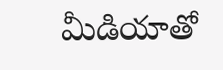మీడియాతో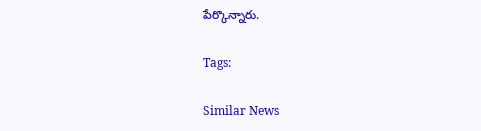పేర్కొన్నారు.

Tags:

Similar News